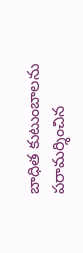బాధిత కుటుంబాలను పరామర్శించిన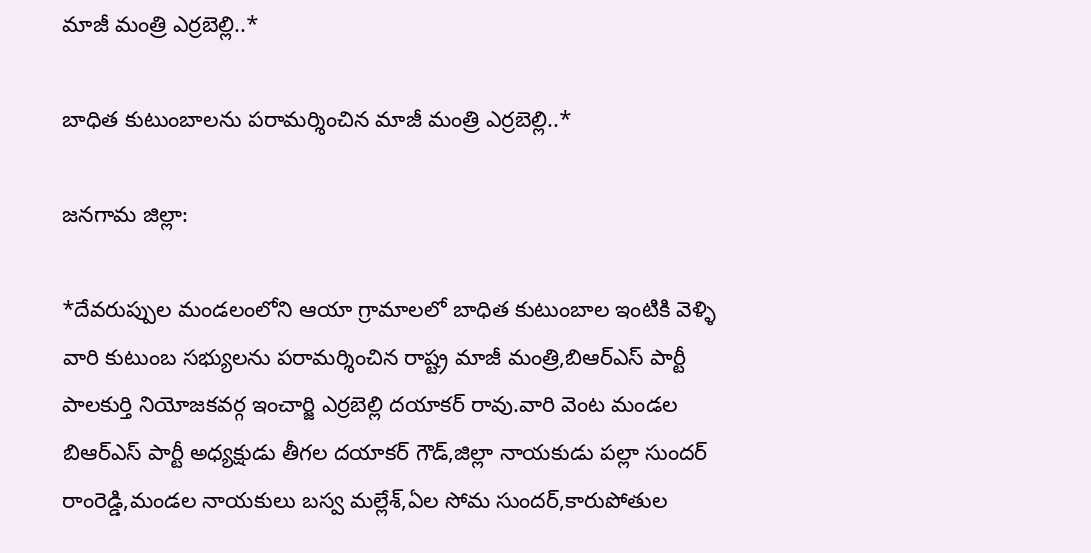మాజీ మంత్రి ఎర్రబెల్లి..*

బాధిత కుటుంబాలను పరామర్శించిన మాజీ మంత్రి ఎర్రబెల్లి..*

జనగామ జిల్లా:

*దేవరుప్పుల మండలంలోని ఆయా గ్రామాలలో బాధిత కుటుంబాల ఇంటికి వెళ్ళి వారి కుటుంబ సభ్యులను పరామర్శించిన రాష్ట్ర మాజీ మంత్రి,బిఆర్ఎస్ పార్టీ పాలకుర్తి నియోజకవర్గ ఇంచార్జి ఎర్రబెల్లి దయాకర్ రావు.వారి వెంట మండల బిఆర్ఎస్ పార్టీ అధ్యక్షుడు తీగల దయాకర్ గౌడ్,జిల్లా నాయకుడు పల్లా సుందర్ రాంరెడ్డి,మండల నాయకులు బస్వ మల్లేశ్,ఏల సోమ సుందర్,కారుపోతుల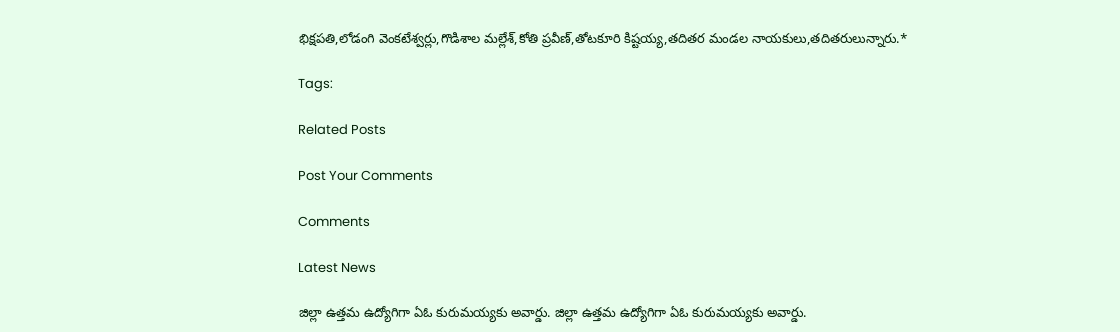భిక్షపతి,లోడంగి వెంకటేశ్వర్లు,గొడిశాల మల్లేశ్,కోతి ప్రవీణ్,తోటకూరి కిష్టయ్య,తదితర మండల నాయకులు,తదితరులున్నారు.*

Tags:

Related Posts

Post Your Comments

Comments

Latest News

జిల్లా ఉత్తమ ఉద్యోగిగా ఏఓ కురుమయ్యకు అవార్డు. జిల్లా ఉత్తమ ఉద్యోగిగా ఏఓ కురుమయ్యకు అవార్డు.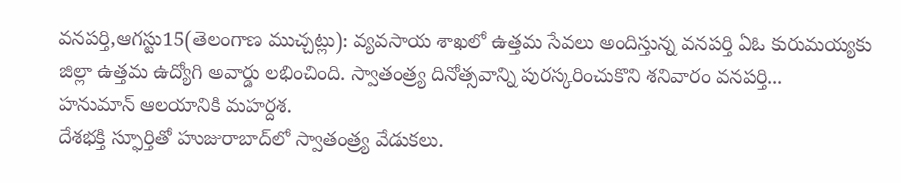వనపర్తి,ఆగస్టు15(తెలంగాణ ముచ్చట్లు): వ్యవసాయ శాఖలో ఉత్తమ సేవలు అందిస్తున్న వనపర్తి ఏఓ కురుమయ్యకు జిల్లా ఉత్తమ ఉద్యోగి అవార్డు లభించింది. స్వాతంత్ర్య దినోత్సవాన్ని పురస్కరించుకొని శనివారం వనపర్తి...
హనుమాన్ ఆలయానికి మహర్దశ.
దేశభక్తి స్ఫూర్తితో హుజురాబాద్‌లో స్వాతంత్ర్య వేడుకలు.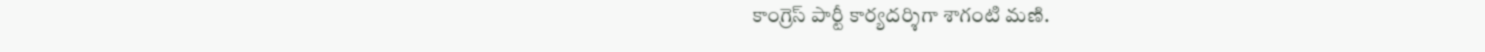కాంగ్రెస్ పార్టీ కార్యదర్శిగా శాగంటి మణి.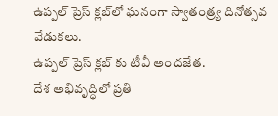ఉప్పల్ ప్రెస్ క్లబ్‌లో ఘనంగా స్వాతంత్ర్య దినోత్సవ వేడుకలు.
ఉప్పల్ ప్రెస్ క్లబ్‌ కు టీవీ అందజేత.
దేశ అభివృద్ధిలో ప్రతి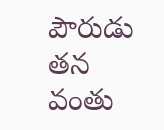పౌరుడు తన వంతు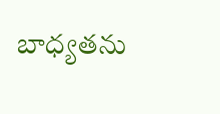బాధ్యతను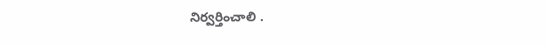నిర్వర్తించాలి .